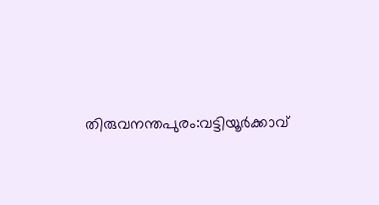തിരുവനന്തപുരം:വട്ടിയൂർക്കാവ്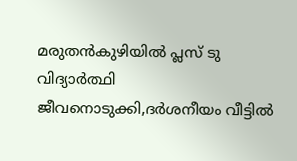മരുതൻകുഴിയിൽ പ്ലസ് ടു വിദ്യാർത്ഥി ജീവനൊടുക്കി,ദർശനീയം വീട്ടിൽ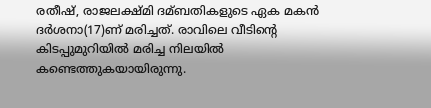രതീഷ്, രാജലക്ഷ്മി ദമ്ബതികളുടെ ഏക മകൻ ദർശനാ(17)ണ് മരിച്ചത്. രാവിലെ വീടിന്റെ കിടപ്പുമുറിയിൽ മരിച്ച നിലയിൽ കണ്ടെത്തുകയായിരുന്നു.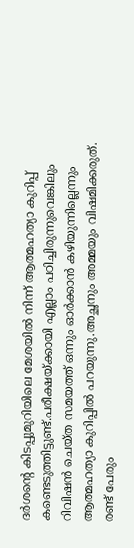ദർശന്റെ കിടപ്പുമുറിയിലെ മേശയിൽ നിന്ന് ആത്മഹത്യാ കുറിപ്പ് കണ്ടെടുത്തിട്ടുണ്ട്.പരീക്ഷയ്ക്കായി എല്ലാം പഠിച്ചിരുന്നുവെങ്കിലും റിവിഷൻ ചെയ്ത സമയത്ത് ഒന്നും ഓർക്കാൻ കഴിയുന്നില്ലെന്നും ആത്മഹത്യാ കുറിപ്പിൽ പറയുന്നു.അച്ഛനും അമ്മയും വിഷമിക്കരുത്. രണ്ട് പേരും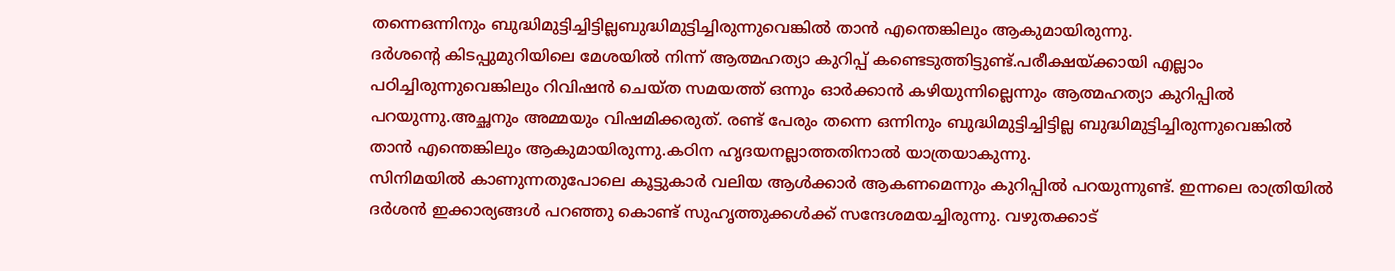തന്നെഒന്നിനും ബുദ്ധിമുട്ടിച്ചിട്ടില്ലബുദ്ധിമുട്ടിച്ചിരുന്നുവെങ്കിൽ താൻ എന്തെങ്കിലും ആകുമായിരുന്നു.
ദർശന്റെ കിടപ്പുമുറിയിലെ മേശയിൽ നിന്ന് ആത്മഹത്യാ കുറിപ്പ് കണ്ടെടുത്തിട്ടുണ്ട്.പരീക്ഷയ്ക്കായി എല്ലാം പഠിച്ചിരുന്നുവെങ്കിലും റിവിഷൻ ചെയ്ത സമയത്ത് ഒന്നും ഓർക്കാൻ കഴിയുന്നില്ലെന്നും ആത്മഹത്യാ കുറിപ്പിൽ പറയുന്നു.അച്ഛനും അമ്മയും വിഷമിക്കരുത്. രണ്ട് പേരും തന്നെ ഒന്നിനും ബുദ്ധിമുട്ടിച്ചിട്ടില്ല ബുദ്ധിമുട്ടിച്ചിരുന്നുവെങ്കിൽ താൻ എന്തെങ്കിലും ആകുമായിരുന്നു.കഠിന ഹൃദയനല്ലാത്തതിനാൽ യാത്രയാകുന്നു.
സിനിമയിൽ കാണുന്നതുപോലെ കൂട്ടുകാർ വലിയ ആൾക്കാർ ആകണമെന്നും കുറിപ്പിൽ പറയുന്നുണ്ട്. ഇന്നലെ രാത്രിയിൽ ദർശൻ ഇക്കാര്യങ്ങൾ പറഞ്ഞു കൊണ്ട് സുഹൃത്തുക്കൾക്ക് സന്ദേശമയച്ചിരുന്നു. വഴുതക്കാട്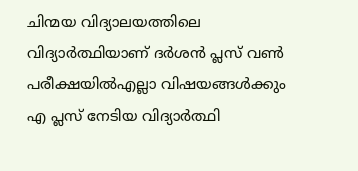ചിന്മയ വിദ്യാലയത്തിലെ വിദ്യാർത്ഥിയാണ് ദർശൻ പ്ലസ് വൺ പരീക്ഷയിൽഎല്ലാ വിഷയങ്ങൾക്കും എ പ്ലസ് നേടിയ വിദ്യാർത്ഥി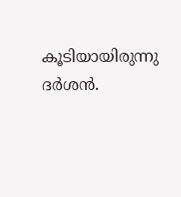കൂടിയായിരുന്നു ദർശൻ.